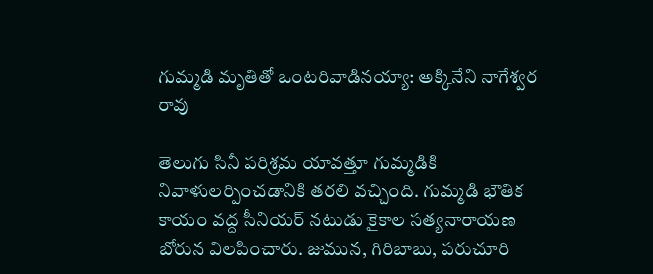గుమ్మడి మృతితో ఒంటరివాడినయ్యా: అక్కినేని నాగేశ్వర రావు

తెలుగు సినీ పరిశ్రమ యావత్తూ గుమ్మడికి నివాళులర్పించడానికి తరలి వచ్చింది. గుమ్మడి భౌతిక కాయం వద్ద సీనియర్ నటుడు కైకాల సత్యనారాయణ బోరున విలపించారు. జుమున, గిరిబాబు, పరుచూరి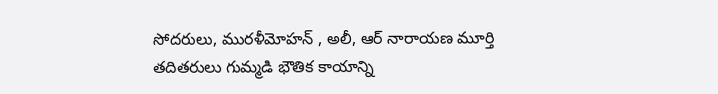సోదరులు, మురళీమోహన్ , అలీ, ఆర్ నారాయణ మూర్తి తదితరులు గుమ్మడి భౌతిక కాయాన్ని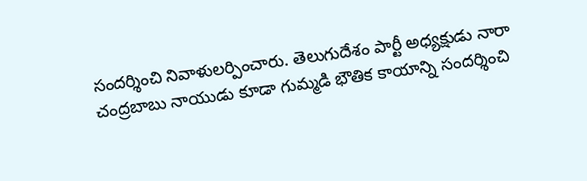సందర్శించి నివాళులర్పించారు. తెలుగుదేశం పార్టీ అధ్యక్షుడు నారా చంద్రబాబు నాయుడు కూడా గుమ్మడి భౌతిక కాయాన్ని సందర్శించి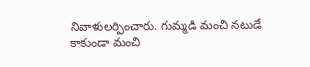నివాళులర్పించారు. గుమ్మడి మంచి నటుడే కాకుండా మంచి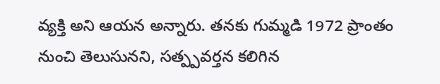వ్యక్తి అని ఆయన అన్నారు. తనకు గుమ్మడి 1972 ప్రాంతం నుంచి తెలుసునని, సత్ప్పవర్తన కలిగిన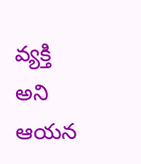వ్యక్తి అని ఆయన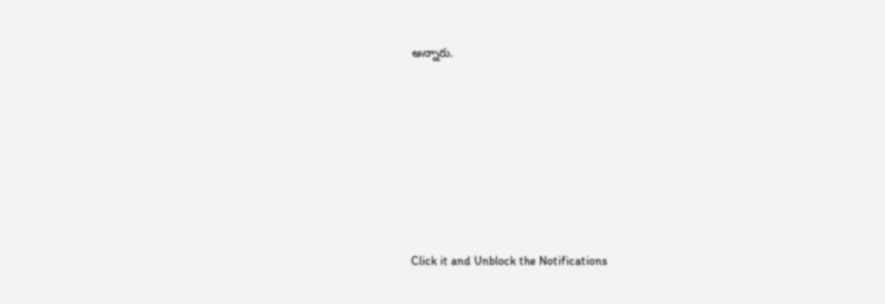అన్నారు.












Click it and Unblock the Notifications